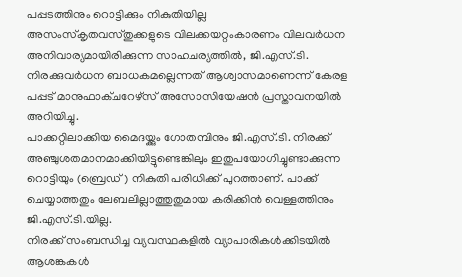പപ്പടത്തിനും റൊട്ടിക്കും നികുതിയില്ല
അസംസ്കൃതവസ്തുക്കളുടെ വിലക്കയറ്റംകാരണം വിലവർധന അനിവാര്യമായിരിക്കുന്ന സാഹചര്യത്തിൽ, ജി.എസ്.ടി. നിരക്കുവർധന ബാധകമല്ലെന്നത് ആശ്വാസമാണെന്ന് കേരള പപ്പട് മാനുഫാക്ചറേഴ്സ് അസോസിയേഷൻ പ്രസ്താവനയിൽ അറിയിച്ചു.
പാക്കറ്റിലാക്കിയ മൈദയ്ക്കും ഗോതമ്പിനും ജി.എസ്.ടി. നിരക്ക് അഞ്ചുശതമാനമാക്കിയിട്ടുണ്ടെങ്കിലും ഇതുപയോഗിച്ചുണ്ടാക്കുന്ന റൊട്ടിയും (ബ്രെഡ്) നികുതി പരിധിക്ക് പുറത്താണ്. പാക്ക് ചെയ്യാത്തതും ലേബലില്ലാത്തുതുമായ കരിക്കിൻ വെള്ളത്തിനും ജി.എസ്.ടി.യില്ല.
നിരക്ക് സംബന്ധിച്ച വ്യവസ്ഥകളിൽ വ്യാപാരികൾക്കിടയിൽ ആശങ്കകൾ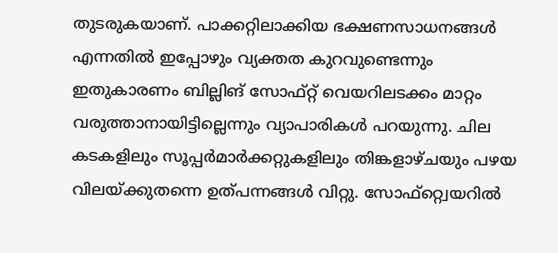തുടരുകയാണ്. പാക്കറ്റിലാക്കിയ ഭക്ഷണസാധനങ്ങൾ എന്നതിൽ ഇപ്പോഴും വ്യക്തത കുറവുണ്ടെന്നും ഇതുകാരണം ബില്ലിങ് സോഫ്റ്റ് വെയറിലടക്കം മാറ്റം വരുത്താനായിട്ടില്ലെന്നും വ്യാപാരികൾ പറയുന്നു. ചില കടകളിലും സൂപ്പർമാർക്കറ്റുകളിലും തിങ്കളാഴ്ചയും പഴയ വിലയ്ക്കുതന്നെ ഉത്പന്നങ്ങൾ വിറ്റു. സോഫ്റ്റ്വെയറിൽ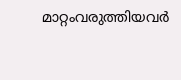മാറ്റംവരുത്തിയവർ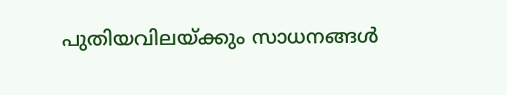പുതിയവിലയ്ക്കും സാധനങ്ങൾ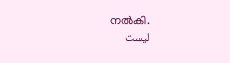നൽകി.
ليست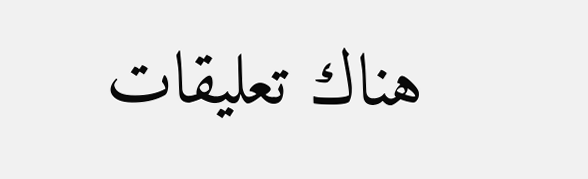هناك تعليقات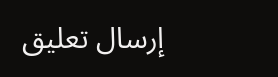إرسال تعليق